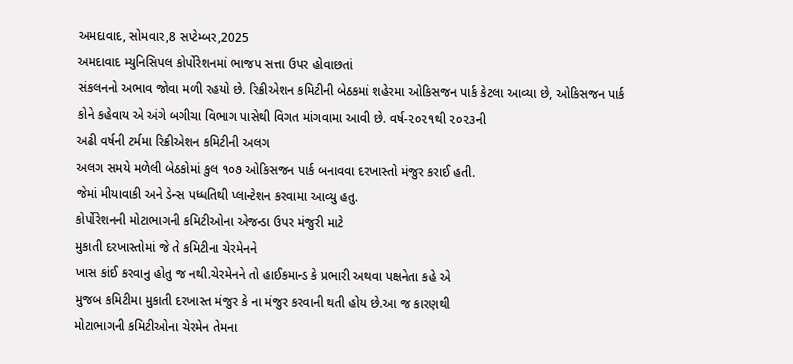અમદાવાદ, સોમવાર,8 સપ્ટેમ્બર,2025
અમદાવાદ મ્યુનિસિપલ કોર્પોરેશનમાં ભાજપ સત્તા ઉપર હોવાછતાં
સંકલનનો અભાવ જોવા મળી રહયો છે. રિક્રીએશન કમિટીની બેઠકમાં શહેરમા ઓકિસજન પાર્ક કેટલા આવ્યા છે, ઓકિસજન પાર્ક
કોને કહેવાય એ અંગે બગીચા વિભાગ પાસેથી વિગત માંગવામા આવી છે. વર્ષ-૨૦૨૧થી ૨૦૨૩ની
અઢી વર્ષની ટર્મમા રિક્રીએશન કમિટીની અલગ
અલગ સમયે મળેલી બેઠકોમાં કુલ ૧૦૭ ઓકિસજન પાર્ક બનાવવા દરખાસ્તો મંજુર કરાઈ હતી.
જેમાં મીયાવાકી અને ડેન્સ પધ્ધતિથી પ્લાન્ટેશન કરવામા આવ્યુ હતુ.
કોર્પોરેશનની મોટાભાગની કમિટીઓના એજન્ડા ઉપર મંજુરી માટે
મુકાતી દરખાસ્તોમાં જે તે કમિટીના ચેરમેનને
ખાસ કાંઈ કરવાનુ હોતુ જ નથી.ચેરમેનને તો હાઈકમાન્ડ કે પ્રભારી અથવા પક્ષનેતા કહે એ
મુજબ કમિટીમા મુકાતી દરખાસ્ત મંજુર કે ના મંજુર કરવાની થતી હોય છે.આ જ કારણથી
મોટાભાગની કમિટીઓના ચેરમેન તેમના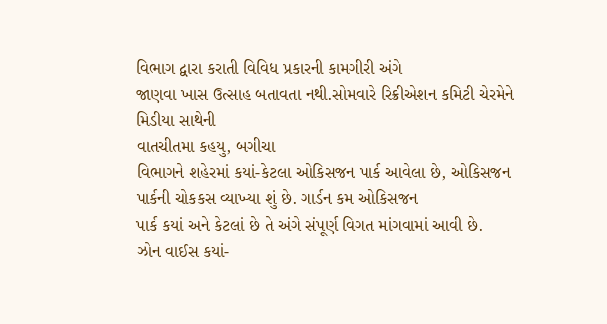વિભાગ દ્વારા કરાતી વિવિધ પ્રકારની કામગીરી અંગે
જાણવા ખાસ ઉત્સાહ બતાવતા નથી.સોમવારે રિક્રીએશન કમિટી ચેરમેને મિડીયા સાથેની
વાતચીતમા કહયુ, બગીચા
વિભાગને શહેરમાં કયાં-કેટલા ઓકિસજન પાર્ક આવેલા છે, ઓકિસજન પાર્કની ચોકકસ વ્યાખ્યા શું છે. ગાર્ડન કમ ઓકિસજન
પાર્ક કયાં અને કેટલાં છે તે અંગે સંપૂર્ણ વિગત માંગવામાં આવી છે.
ઝોન વાઈસ કયાં-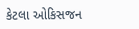કેટલા ઓકિસજન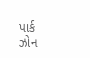પાર્ક
ઝોન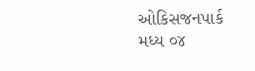ઓકિસજનપાર્ક
મધ્ય ૦૪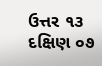ઉત્તર ૧૩
દક્ષિણ ૦૭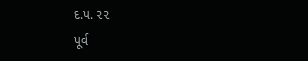દ.પ. ૨૨
પૂર્વ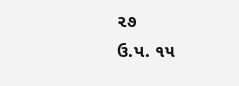૨૭
ઉ.પ. ૧૫